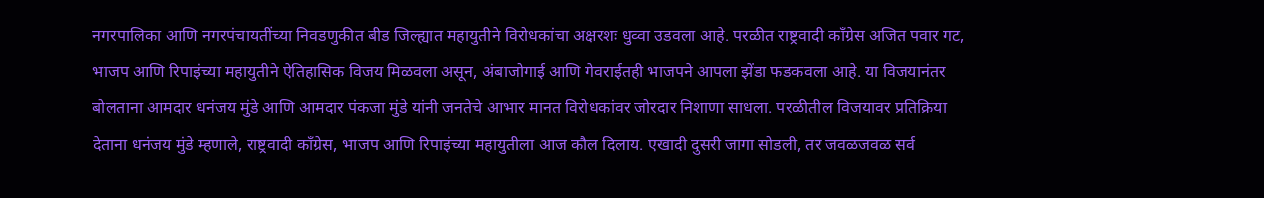नगरपालिका आणि नगरपंचायतींच्या निवडणुकीत बीड जिल्ह्यात महायुतीने विरोधकांचा अक्षरशः धुव्वा उडवला आहे. परळीत राष्ट्रवादी काँग्रेस अजित पवार गट, भाजप आणि रिपाइंच्या महायुतीने ऐतिहासिक विजय मिळवला असून, अंबाजोगाई आणि गेवराईतही भाजपने आपला झेंडा फडकवला आहे. या विजयानंतर बोलताना आमदार धनंजय मुंडे आणि आमदार पंकजा मुंडे यांनी जनतेचे आभार मानत विरोधकांवर जोरदार निशाणा साधला. परळीतील विजयावर प्रतिक्रिया देताना धनंजय मुंडे म्हणाले, राष्ट्रवादी काँग्रेस, भाजप आणि रिपाइंच्या महायुतीला आज कौल दिलाय. एखादी दुसरी जागा सोडली, तर जवळजवळ सर्व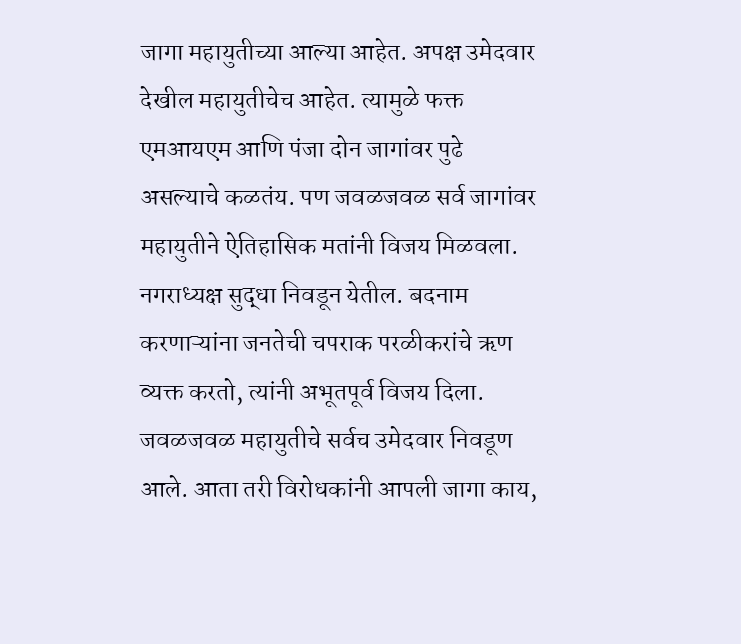जागा महायुतीच्या आल्या आहेत. अपक्ष उमेदवार देखील महायुतीचेच आहेत. त्यामुळे फक्त एमआयएम आणि पंजा दोन जागांवर पुढे असल्याचे कळतंय. पण जवळजवळ सर्व जागांवर महायुतीने ऐतिहासिक मतांनी विजय मिळवला. नगराध्यक्ष सुद्धा निवडून येतील. बदनाम करणाऱ्यांना जनतेची चपराक परळीकरांचे ऋण व्यक्त करतो, त्यांनी अभूतपूर्व विजय दिला. जवळजवळ महायुतीचे सर्वच उमेदवार निवडूण आले. आता तरी विरोधकांनी आपली जागा काय,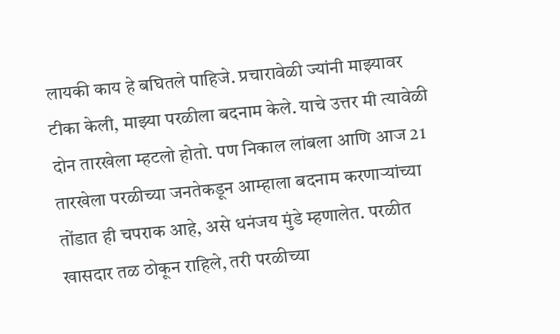लायकी काय हे बघितले पाहिजे. प्रचारावेळी ज्यांनी माझ्यावर टीका केली, माझ्या परळीला बदनाम केले. याचे उत्तर मी त्यावेळी दोन तारखेला म्हटलो होतो. पण निकाल लांबला आणि आज 21 तारखेला परळीच्या जनतेकडून आम्हाला बदनाम करणाऱ्यांच्या तोंडात ही चपराक आहे, असे धनंजय मुंडे म्हणालेत. परळीत खासदार तळ ठोकून राहिले, तरी परळीच्या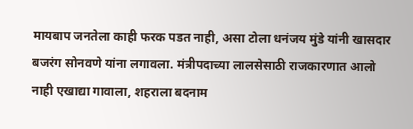मायबाप जनतेला काही फरक पडत नाही, असा टोला धनंजय मुंडे यांनी खासदार बजरंग सोनवणे यांना लगावला. मंत्रीपदाच्या लालसेसाठी राजकारणात आलो नाही एखाद्या गावाला, शहराला बदनाम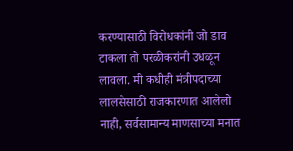करण्यासाठी विरोधकांनी जो डाव टाकला तो परळीकरांनी उधळून लावला. मी कधीही मंत्रीपदाच्या लालसेसाठी राजकारणात आलेलो नाही, सर्वसामान्य माणसाच्या मनात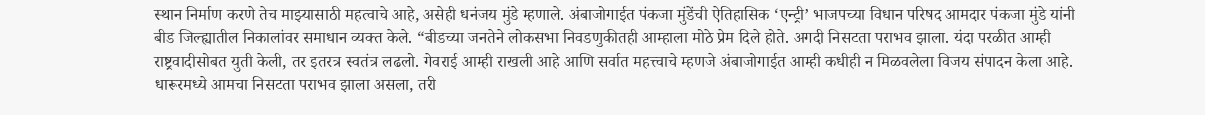स्थान निर्माण करणे तेच माझ्यासाठी महत्वाचे आहे, असेही धनंजय मुंडे म्हणाले. अंबाजोगाईत पंकजा मुंडेंची ऐतिहासिक ‘एन्ट्री’ भाजपच्या विधान परिषद आमदार पंकजा मुंडे यांनी बीड जिल्ह्यातील निकालांवर समाधान व्यक्त केले. “बीडच्या जनतेने लोकसभा निवडणुकीतही आम्हाला मोठे प्रेम दिले होते. अगदी निसटता पराभव झाला. यंदा परळीत आम्ही राष्ट्रवादीसोबत युती केली, तर इतरत्र स्वतंत्र लढलो. गेवराई आम्ही राखली आहे आणि सर्वात महत्त्वाचे म्हणजे अंबाजोगाईत आम्ही कधीही न मिळवलेला विजय संपादन केला आहे. धारूरमध्ये आमचा निसटता पराभव झाला असला, तरी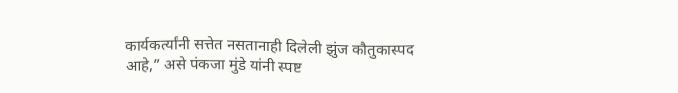कार्यकर्त्यांनी सत्तेत नसतानाही दिलेली झुंज कौतुकास्पद आहे,” असे पंकजा मुंडे यांनी स्पष्ट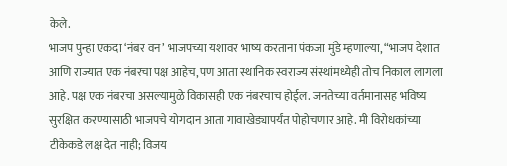केले.
भाजप पुन्हा एकदा ‘नंबर वन’ भाजपच्या यशावर भाष्य करताना पंकजा मुंडे म्हणाल्या, “भाजप देशात आणि राज्यात एक नंबरचा पक्ष आहेच, पण आता स्थानिक स्वराज्य संस्थांमध्येही तोच निकाल लागला आहे. पक्ष एक नंबरचा असल्यामुळे विकासही एक नंबरचाच होईल. जनतेच्या वर्तमानासह भविष्य सुरक्षित करण्यासाठी भाजपचे योगदान आता गावाखेड्यापर्यंत पोहोचणार आहे. मी विरोधकांच्या टीकेकडे लक्ष देत नाही; विजय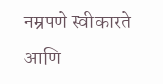नम्रपणे स्वीकारते आणि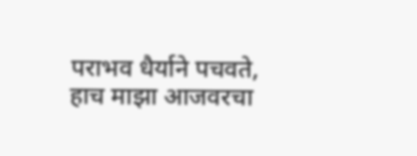पराभव धैर्याने पचवते, हाच माझा आजवरचा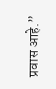प्रवास आहे.”